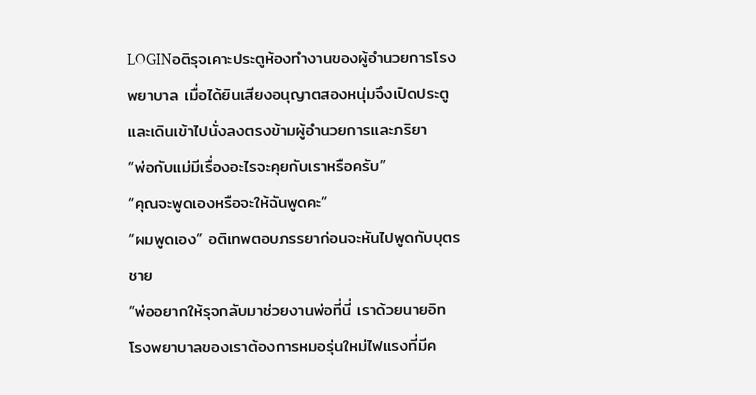LOGINอติรุจเคาะประตูห้องทำงานของผู้อำนวยการโรงพยาบาล เมื่อได้ยินเสียงอนุญาตสองหนุ่มจึงเปิดประตูและเดินเข้าไปนั่งลงตรงข้ามผู้อำนวยการและภริยา
“พ่อกับแม่มีเรื่องอะไรจะคุยกับเราหรือครับ”
“คุณจะพูดเองหรือจะให้ฉันพูดคะ”
“ผมพูดเอง” อติเทพตอบภรรยาก่อนจะหันไปพูดกับบุตรชาย
“พ่ออยากให้รุจกลับมาช่วยงานพ่อที่นี่ เราด้วยนายอิท โรงพยาบาลของเราต้องการหมอรุ่นใหม่ไฟแรงที่มีค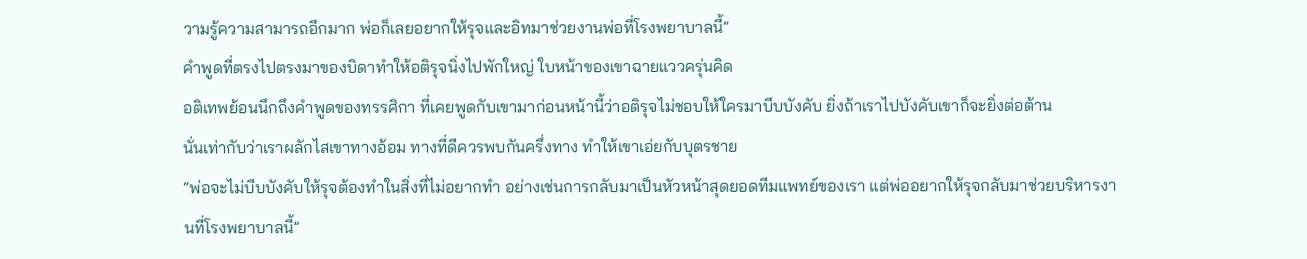วามรู้ความสามารถอีกมาก พ่อก็เลยอยากให้รุจและอิทมาช่วยงานพ่อที่โรงพยาบาลนี้”
คำพูดที่ตรงไปตรงมาของบิดาทำให้อติรุจนิ่งไปพักใหญ่ ใบหน้าของเขาฉายแววครุ่นคิด
อติเทพย้อนนึกถึงคำพูดของทรรศิกา ที่เคยพูดกับเขามาก่อนหน้านี้ว่าอติรุจไม่ชอบให้ใครมาบีบบังคับ ยิ่งถ้าเราไปบังคับเขาก็จะยิ่งต่อต้าน
นั่นเท่ากับว่าเราผลักไสเขาทางอ้อม ทางที่ดีควรพบกันครึ่งทาง ทำให้เขาเอ่ยกับบุตรชาย
“พ่อจะไม่บีบบังคับให้รุจต้องทำในสิ่งที่ไม่อยากทำ อย่างเช่นการกลับมาเป็นหัวหน้าสุดยอดทีมแพทย์ของเรา แต่พ่ออยากให้รุจกลับมาช่วยบริหารงานที่โรงพยาบาลนี้”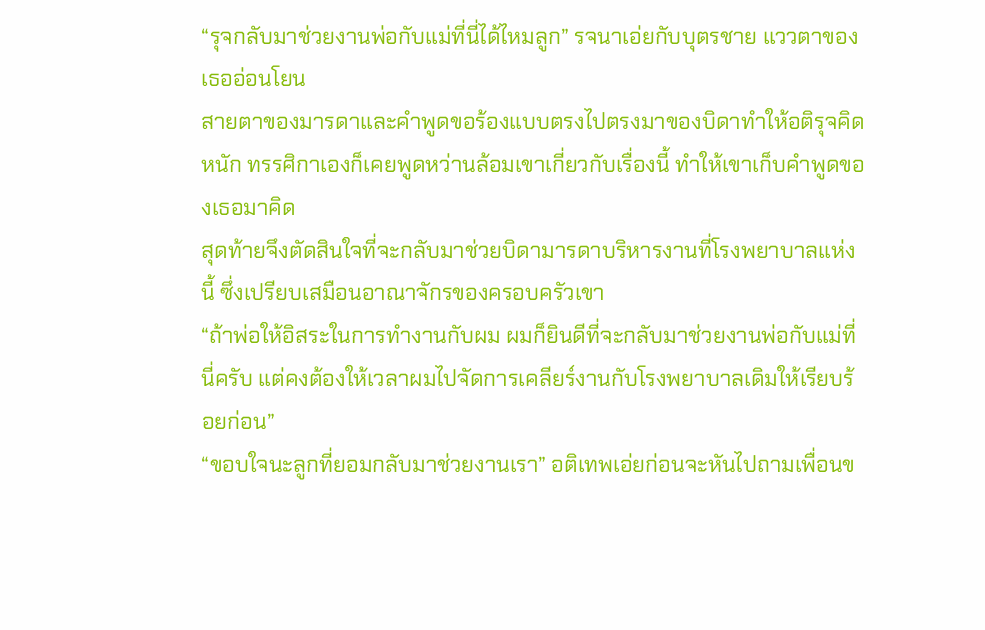“รุจกลับมาช่วยงานพ่อกับแม่ที่นี่ได้ไหมลูก” รจนาเอ่ยกับบุตรชาย แววตาของเธออ่อนโยน
สายตาของมารดาและคำพูดขอร้องแบบตรงไปตรงมาของบิดาทำให้อติรุจคิดหนัก ทรรศิกาเองก็เคยพูดหว่านล้อมเขาเกี่ยวกับเรื่องนี้ ทำให้เขาเก็บคำพูดของเธอมาคิด
สุดท้ายจึงตัดสินใจที่จะกลับมาช่วยบิดามารดาบริหารงานที่โรงพยาบาลแห่งนี้ ซึ่งเปรียบเสมือนอาณาจักรของครอบครัวเขา
“ถ้าพ่อให้อิสระในการทำงานกับผม ผมก็ยินดีที่จะกลับมาช่วยงานพ่อกับแม่ที่นี่ครับ แต่คงต้องให้เวลาผมไปจัดการเคลียร์งานกับโรงพยาบาลเดิมให้เรียบร้อยก่อน”
“ขอบใจนะลูกที่ยอมกลับมาช่วยงานเรา” อติเทพเอ่ยก่อนจะหันไปถามเพื่อนข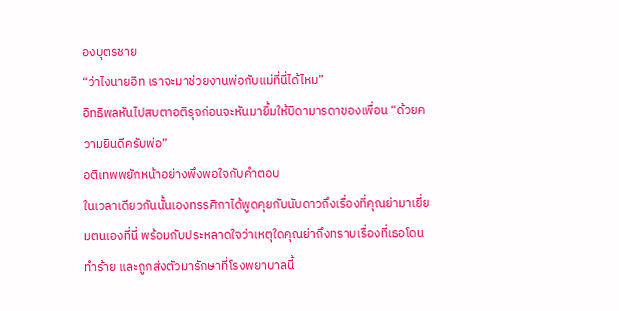องบุตรชาย
“ว่าไงนายอิท เราจะมาช่วยงานพ่อกับแม่ที่นี่ได้ไหม”
อิทธิพลหันไปสบตาอติรุจก่อนจะหันมายิ้มให้บิดามารดาของเพื่อน “ด้วยความยินดีครับพ่อ”
อติเทพพยักหน้าอย่างพึงพอใจกับคำตอบ
ในเวลาเดียวกันนั้นเองทรรศิกาได้พูดคุยกับนับดาวถึงเรื่องที่คุณย่ามาเยี่ยมตนเองที่นี่ พร้อมกับประหลาดใจว่าเหตุใดคุณย่าถึงทราบเรื่องที่เธอโดนทำร้าย และถูกส่งตัวมารักษาที่โรงพยาบาลนี้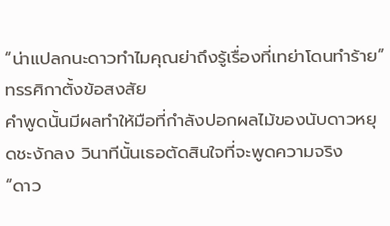“น่าแปลกนะดาวทำไมคุณย่าถึงรู้เรื่องที่เทย่าโดนทำร้าย” ทรรศิกาตั้งข้อสงสัย
คำพูดนั้นมีผลทำให้มือที่กำลังปอกผลไม้ของนับดาวหยุดชะงักลง วินาทีนั้นเธอตัดสินใจที่จะพูดความจริง
“ดาว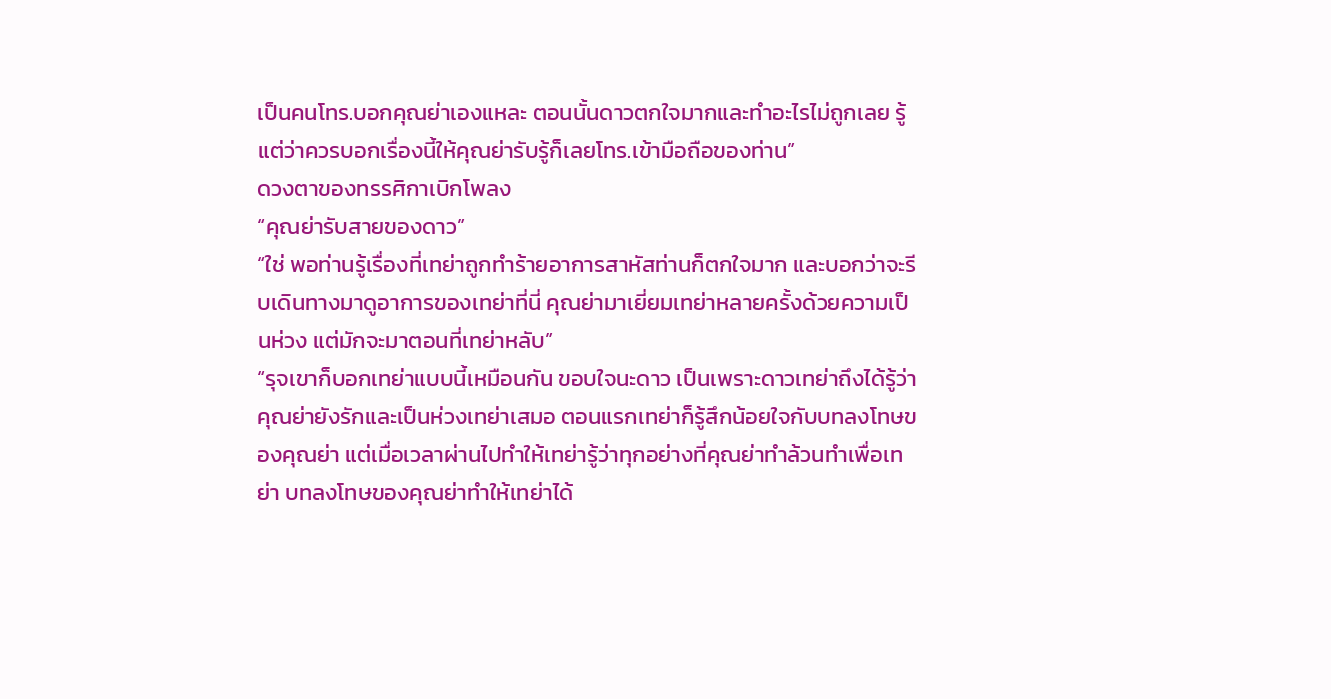เป็นคนโทร.บอกคุณย่าเองแหละ ตอนนั้นดาวตกใจมากและทำอะไรไม่ถูกเลย รู้แต่ว่าควรบอกเรื่องนี้ให้คุณย่ารับรู้ก็เลยโทร.เข้ามือถือของท่าน”
ดวงตาของทรรศิกาเบิกโพลง
“คุณย่ารับสายของดาว”
“ใช่ พอท่านรู้เรื่องที่เทย่าถูกทำร้ายอาการสาหัสท่านก็ตกใจมาก และบอกว่าจะรีบเดินทางมาดูอาการของเทย่าที่นี่ คุณย่ามาเยี่ยมเทย่าหลายครั้งด้วยความเป็นห่วง แต่มักจะมาตอนที่เทย่าหลับ”
“รุจเขาก็บอกเทย่าแบบนี้เหมือนกัน ขอบใจนะดาว เป็นเพราะดาวเทย่าถึงได้รู้ว่าคุณย่ายังรักและเป็นห่วงเทย่าเสมอ ตอนแรกเทย่าก็รู้สึกน้อยใจกับบทลงโทษของคุณย่า แต่เมื่อเวลาผ่านไปทำให้เทย่ารู้ว่าทุกอย่างที่คุณย่าทำล้วนทำเพื่อเทย่า บทลงโทษของคุณย่าทำให้เทย่าได้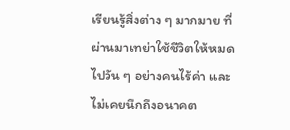เรียนรู้สิ่งต่าง ๆ มากมาย ที่ผ่านมาเทย่าใช้ชีวิตให้หมดไปวัน ๆ อย่างคนไร้ค่า และไม่เคยนึกถึงอนาคต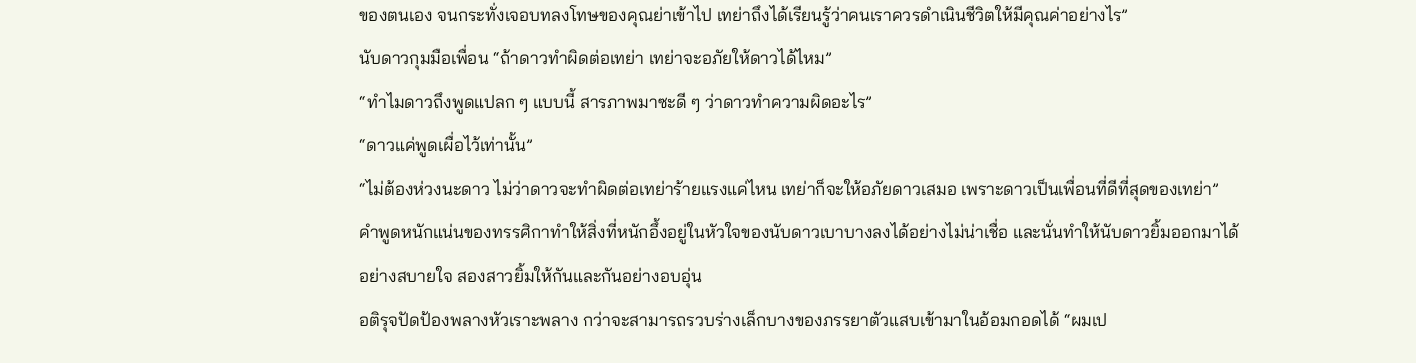ของตนเอง จนกระทั่งเจอบทลงโทษของคุณย่าเข้าไป เทย่าถึงได้เรียนรู้ว่าคนเราควรดำเนินชีวิตให้มีคุณค่าอย่างไร”
นับดาวกุมมือเพื่อน “ถ้าดาวทำผิดต่อเทย่า เทย่าจะอภัยให้ดาวได้ไหม”
“ทำไมดาวถึงพูดแปลก ๆ แบบนี้ สารภาพมาซะดี ๆ ว่าดาวทำความผิดอะไร”
“ดาวแค่พูดเผื่อไว้เท่านั้น”
“ไม่ต้องห่วงนะดาว ไม่ว่าดาวจะทำผิดต่อเทย่าร้ายแรงแค่ไหน เทย่าก็จะให้อภัยดาวเสมอ เพราะดาวเป็นเพื่อนที่ดีที่สุดของเทย่า”
คำพูดหนักแน่นของทรรศิกาทำให้สิ่งที่หนักอึ้งอยู่ในหัวใจของนับดาวเบาบางลงได้อย่างไม่น่าเชื่อ และนั่นทำให้นับดาวยิ้มออกมาได้อย่างสบายใจ สองสาวยิ้มให้กันและกันอย่างอบอุ่น
อติรุจปัดป้องพลางหัวเราะพลาง กว่าจะสามารถรวบร่างเล็กบางของภรรยาตัวแสบเข้ามาในอ้อมกอดได้ “ผมเป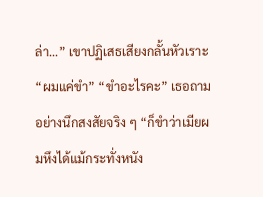ล่า...” เขาปฏิเสธเสียงกลั้นหัวเราะ “ผมแค่ขำ” “ขำอะไรคะ” เธอถามอย่างนึกสงสัยจริง ๆ “ก็ขำว่าเมียผมหึงได้แม้กระทั่งหนัง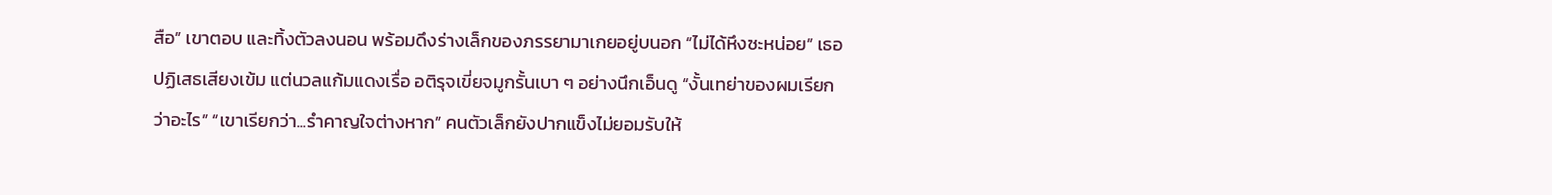สือ” เขาตอบ และทิ้งตัวลงนอน พร้อมดึงร่างเล็กของภรรยามาเกยอยู่บนอก “ไม่ได้หึงซะหน่อย” เธอปฏิเสธเสียงเข้ม แต่นวลแก้มแดงเรื่อ อติรุจเขี่ยจมูกรั้นเบา ๆ อย่างนึกเอ็นดู “งั้นเทย่าของผมเรียกว่าอะไร” “เขาเรียกว่า...รำคาญใจต่างหาก” คนตัวเล็กยังปากแข็งไม่ยอมรับให้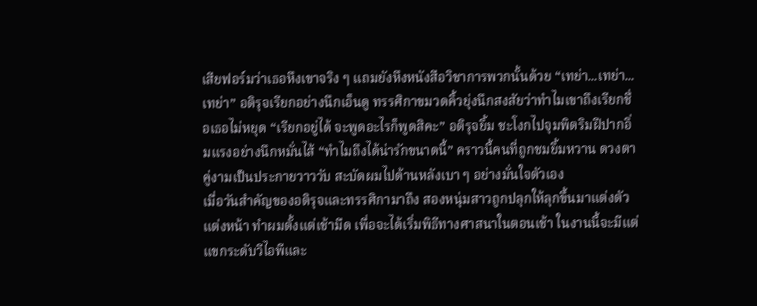เสียฟอร์มว่าเธอหึงเขาจริง ๆ แถมยังหึงหนังสือวิชาการพวกนั้นด้วย “เทย่า...เทย่า...เทย่า” อติรุจเรียกอย่างนึกเอ็นดู ทรรศิกาขมวดคิ้วยุ่งนึกสงสัยว่าทำไมเขาถึงเรียกชื่อเธอไม่หยุด “เรียกอยู่ได้ จะพูดอะไรก็พูดสิคะ” อติรุจยิ้ม ชะโงกไปจุมพิตริมฝีปากอิ่มแรงอย่างนึกหมั่นไส้ “ทำไมถึงได้น่ารักขนาดนี้” คราวนี้คนที่ถูกชมยิ้มหวาน ดวงตาคู่งามเป็นประกายวาววับ สะบัดผมไปด้านหลังเบา ๆ อย่างมั่นใจตัวเอง
เมื่อวันสำคัญของอติรุจและทรรศิกามาถึง สองหนุ่มสาวถูกปลุกให้ลุกขึ้นมาแต่งตัว แต่งหน้า ทำผมตั้งแต่เช้ามืด เพื่อจะได้เริ่มพิธีทางศาสนาในตอนเช้า ในงานนี้จะมีแต่แขกระดับวีไอพีและ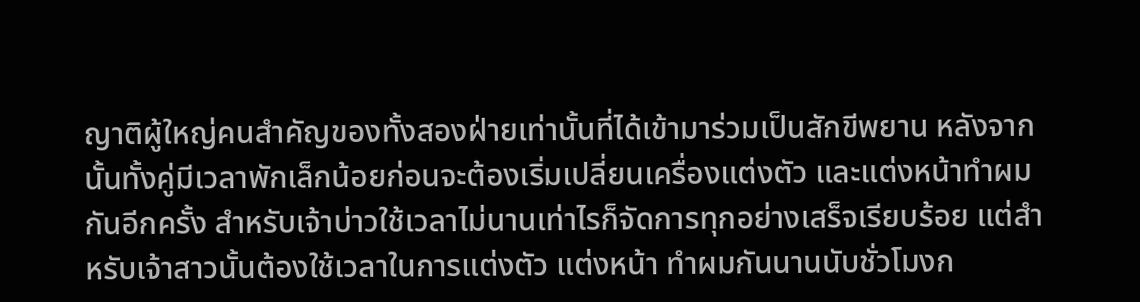ญาติผู้ใหญ่คนสำคัญของทั้งสองฝ่ายเท่านั้นที่ได้เข้ามาร่วมเป็นสักขีพยาน หลังจากนั้นทั้งคู่มีเวลาพักเล็กน้อยก่อนจะต้องเริ่มเปลี่ยนเครื่องแต่งตัว และแต่งหน้าทำผมกันอีกครั้ง สำหรับเจ้าบ่าวใช้เวลาไม่นานเท่าไรก็จัดการทุกอย่างเสร็จเรียบร้อย แต่สำหรับเจ้าสาวนั้นต้องใช้เวลาในการแต่งตัว แต่งหน้า ทำผมกันนานนับชั่วโมงก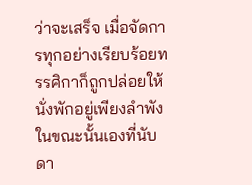ว่าจะเสร็จ เมื่อจัดการทุกอย่างเรียบร้อยทรรศิกาก็ถูกปล่อยให้นั่งพักอยู่เพียงลำพัง ในขณะนั้นเองที่นับดา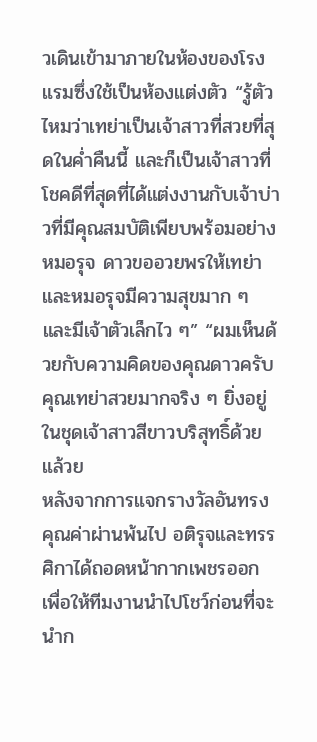วเดินเข้ามาภายในห้องของโรงแรมซึ่งใช้เป็นห้องแต่งตัว “รู้ตัวไหมว่าเทย่าเป็นเจ้าสาวที่สวยที่สุดในค่ำคืนนี้ และก็เป็นเจ้าสาวที่โชคดีที่สุดที่ได้แต่งงานกับเจ้าบ่าวที่มีคุณสมบัติเพียบพร้อมอย่างหมอรุจ ดาวขออวยพรให้เทย่าและหมอรุจมีความสุขมาก ๆ และมีเจ้าตัวเล็กไว ๆ” “ผมเห็นด้วยกับความคิดของคุณดาวครับ คุณเทย่าสวยมากจริง ๆ ยิ่งอยู่ในชุดเจ้าสาวสีขาวบริสุทธิ์ด้วยแล้วย
หลังจากการแจกรางวัลอันทรงคุณค่าผ่านพ้นไป อติรุจและทรรศิกาได้ถอดหน้ากากเพชรออก เพื่อให้ทีมงานนำไปโชว์ก่อนที่จะนำก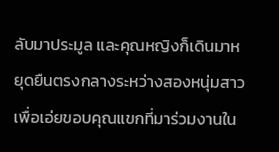ลับมาประมูล และคุณหญิงก็เดินมาหยุดยืนตรงกลางระหว่างสองหนุ่มสาว เพื่อเอ่ยขอบคุณแขกที่มาร่วมงานใน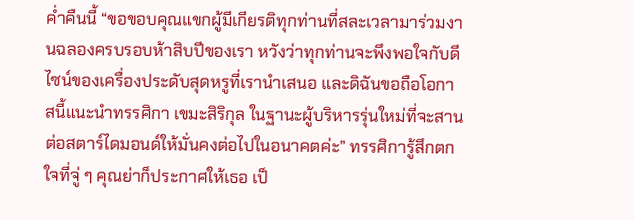ค่ำคืนนี้ “ขอขอบคุณแขกผู้มีเกียรติทุกท่านที่สละเวลามาร่วมงานฉลองครบรอบห้าสิบปีของเรา หวังว่าทุกท่านจะพึงพอใจกับดีไซน์ของเครื่องประดับสุดหรูที่เรานำเสนอ และดิฉันขอถือโอกาสนี้แนะนำทรรศิกา เขมะสิริกุล ในฐานะผู้บริหารรุ่นใหม่ที่จะสานต่อสตาร์ไดมอนด์ให้มั่นคงต่อไปในอนาคตค่ะ” ทรรศิการู้สึกตกใจที่จู่ ๆ คุณย่าก็ประกาศให้เธอ เป็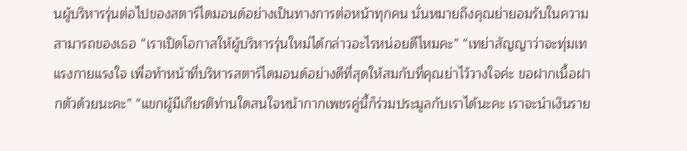นผู้บริหารรุ่นต่อไปของสตาร์ไดมอนด์อย่างเป็นทางการต่อหน้าทุกคน นั่นหมายถึงคุณย่ายอมรับในความสามารถของเธอ “เราเปิดโอกาสให้ผู้บริหารรุ่นใหม่ได้กล่าวอะไรหน่อยดีไหมคะ” “เทย่าสัญญาว่าจะทุ่มเทแรงกายแรงใจ เพื่อทำหน้าที่บริหารสตาร์ไดมอนด์อย่างดีที่สุดให้สมกับที่คุณย่าไว้วางใจค่ะ ขอฝากเนื้อฝากตัวด้วยนะคะ” “แขกผู้มีเกียรติท่านใดสนใจหน้ากากเพชรคู่นี้ก็ร่วมประมูลกับเราได้นะคะ เราจะนำเงินราย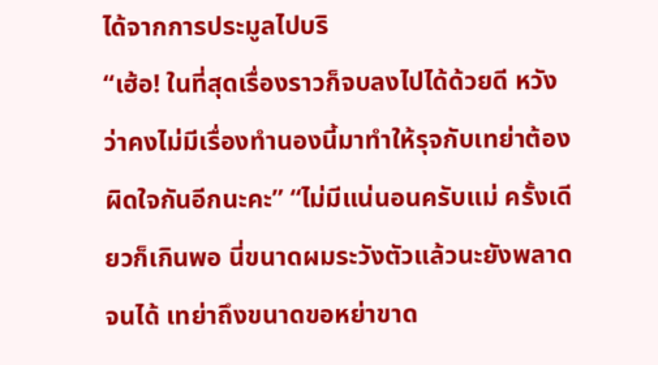ได้จากการประมูลไปบริ
“เฮ้อ! ในที่สุดเรื่องราวก็จบลงไปได้ด้วยดี หวังว่าคงไม่มีเรื่องทำนองนี้มาทำให้รุจกับเทย่าต้องผิดใจกันอีกนะคะ” “ไม่มีแน่นอนครับแม่ ครั้งเดียวก็เกินพอ นี่ขนาดผมระวังตัวแล้วนะยังพลาดจนได้ เทย่าถึงขนาดขอหย่าขาด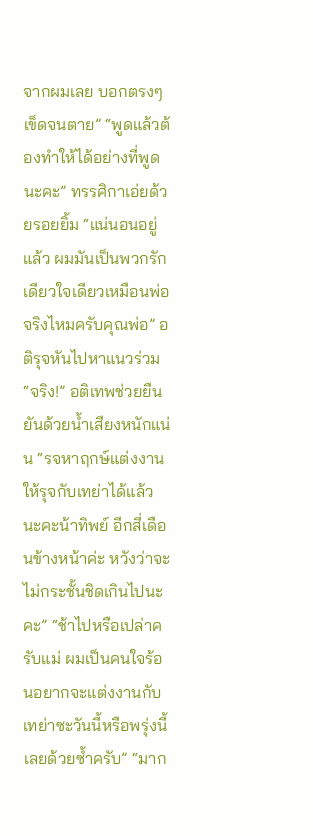จากผมเลย บอกตรงๆ เข็ดจนตาย” “พูดแล้วต้องทำให้ได้อย่างที่พูดนะคะ” ทรรศิกาเอ่ยด้วยรอยยิ้ม “แน่นอนอยู่แล้ว ผมมันเป็นพวกรักเดียวใจเดียวเหมือนพ่อ จริงไหมครับคุณพ่อ” อติรุจหันไปหาแนวร่วม “จริง!” อติเทพช่วยยืนยันด้วยน้ำเสียงหนักแน่น “รจหาฤกษ์แต่งงานให้รุจกับเทย่าได้แล้วนะคะน้าทิพย์ อีกสี่เดือนข้างหน้าค่ะ หวังว่าจะไม่กระชั้นชิดเกินไปนะคะ” “ช้าไปหรือเปล่าครับแม่ ผมเป็นคนใจร้อนอยากจะแต่งงานกับเทย่าซะวันนี้หรือพรุ่งนี้เลยด้วยซ้ำครับ” “มาก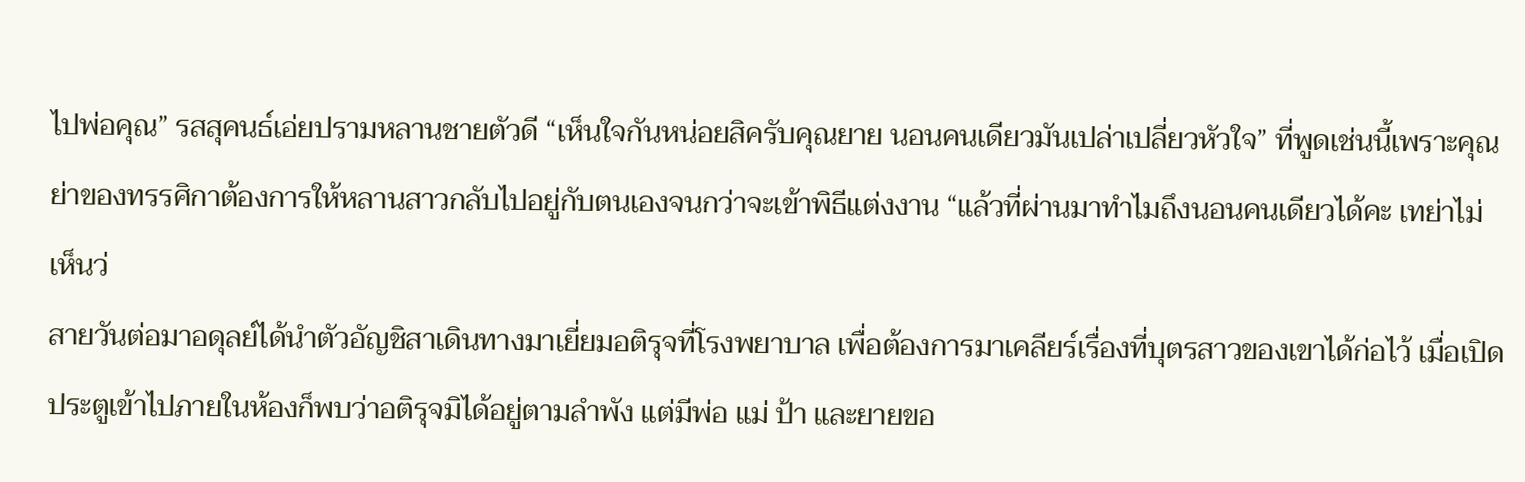ไปพ่อคุณ” รสสุคนธ์เอ่ยปรามหลานชายตัวดี “เห็นใจกันหน่อยสิครับคุณยาย นอนคนเดียวมันเปล่าเปลี่ยวหัวใจ” ที่พูดเช่นนี้เพราะคุณย่าของทรรศิกาต้องการให้หลานสาวกลับไปอยู่กับตนเองจนกว่าจะเข้าพิธีแต่งงาน “แล้วที่ผ่านมาทำไมถึงนอนคนเดียวได้คะ เทย่าไม่เห็นว่
สายวันต่อมาอดุลย์ได้นำตัวอัญชิสาเดินทางมาเยี่ยมอติรุจที่โรงพยาบาล เพื่อต้องการมาเคลียร์เรื่องที่บุตรสาวของเขาได้ก่อไว้ เมื่อเปิดประตูเข้าไปภายในห้องก็พบว่าอติรุจมิได้อยู่ตามลำพัง แต่มีพ่อ แม่ ป้า และยายขอ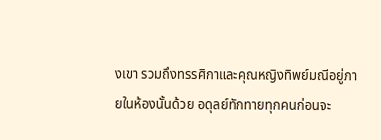งเขา รวมถึงทรรศิกาและคุณหญิงทิพย์มณีอยู่ภายในห้องนั้นด้วย อดุลย์ทักทายทุกคนก่อนจะ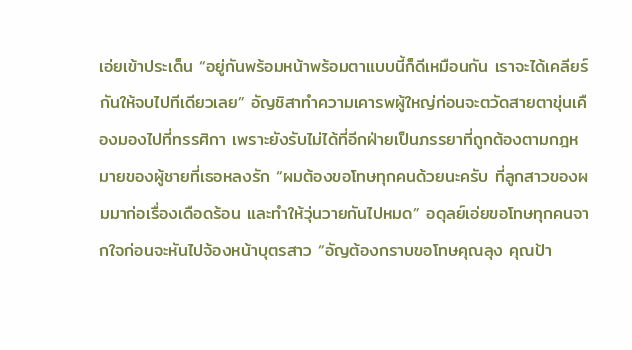เอ่ยเข้าประเด็น “อยู่กันพร้อมหน้าพร้อมตาแบบนี้ก็ดีเหมือนกัน เราจะได้เคลียร์กันให้จบไปทีเดียวเลย” อัญชิสาทำความเคารพผู้ใหญ่ก่อนจะตวัดสายตาขุ่นเคืองมองไปที่ทรรศิกา เพราะยังรับไม่ได้ที่อีกฝ่ายเป็นภรรยาที่ถูกต้องตามกฎหมายของผู้ชายที่เธอหลงรัก “ผมต้องขอโทษทุกคนด้วยนะครับ ที่ลูกสาวของผมมาก่อเรื่องเดือดร้อน และทำให้วุ่นวายกันไปหมด” อดุลย์เอ่ยขอโทษทุกคนจากใจก่อนจะหันไปจ้องหน้าบุตรสาว “อัญต้องกราบขอโทษคุณลุง คุณป้า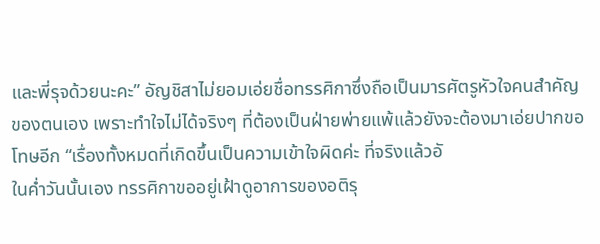และพี่รุจด้วยนะคะ” อัญชิสาไม่ยอมเอ่ยชื่อทรรศิกาซึ่งถือเป็นมารศัตรูหัวใจคนสำคัญของตนเอง เพราะทำใจไม่ได้จริงๆ ที่ต้องเป็นฝ่ายพ่ายแพ้แล้วยังจะต้องมาเอ่ยปากขอโทษอีก “เรื่องทั้งหมดที่เกิดขึ้นเป็นความเข้าใจผิดค่ะ ที่จริงแล้วอั
ในค่ำวันนั้นเอง ทรรศิกาขออยู่เฝ้าดูอาการของอติรุ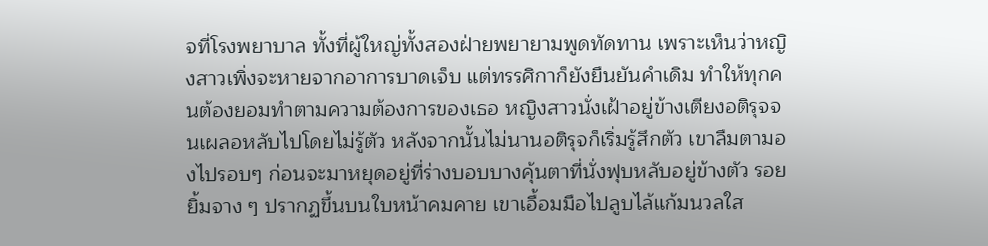จที่โรงพยาบาล ทั้งที่ผู้ใหญ่ทั้งสองฝ่ายพยายามพูดทัดทาน เพราะเห็นว่าหญิงสาวเพิ่งจะหายจากอาการบาดเจ็บ แต่ทรรศิกาก็ยังยืนยันคำเดิม ทำให้ทุกคนต้องยอมทำตามความต้องการของเธอ หญิงสาวนั่งเฝ้าอยู่ข้างเตียงอติรุจจนเผลอหลับไปโดยไม่รู้ตัว หลังจากนั้นไม่นานอติรุจก็เริ่มรู้สึกตัว เขาลืมตามองไปรอบๆ ก่อนจะมาหยุดอยู่ที่ร่างบอบบางคุ้นตาที่นั่งฟุบหลับอยู่ข้างตัว รอยยิ้มจาง ๆ ปรากฏขึ้นบนใบหน้าคมคาย เขาเอื้อมมือไปลูบไล้แก้มนวลใส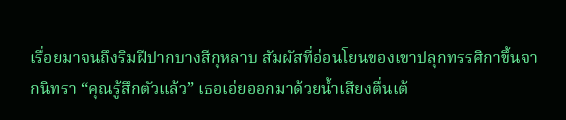เรื่อยมาจนถึงริมฝีปากบางสีกุหลาบ สัมผัสที่อ่อนโยนของเขาปลุกทรรศิกาขึ้นจากนิทรา “คุณรู้สึกตัวแล้ว” เธอเอ่ยออกมาด้วยน้ำเสียงตื่นเต้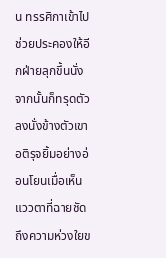น ทรรศิกาเข้าไปช่วยประคองให้อีกฝ่ายลุกขึ้นนั่ง จากนั้นก็ทรุดตัวลงนั่งข้างตัวเขา อติรุจยิ้มอย่างอ่อนโยนเมื่อเห็นแววตาที่ฉายชัดถึงความห่วงใยข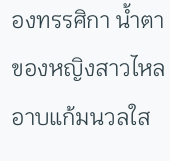องทรรศิกา น้ำตาของหญิงสาวไหลอาบแก้มนวลใส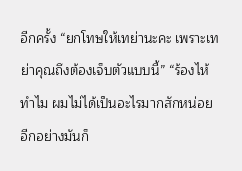อีกครั้ง “ยกโทษให้เทย่านะคะ เพราะเทย่าคุณถึงต้องเจ็บตัวแบบนี้” “ร้องไห้ทำไม ผมไม่ได้เป็นอะไรมากสักหน่อย อีกอย่างมันก็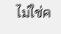ไม่ใช่ค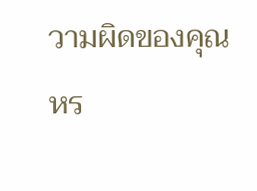วามผิดของคุณหร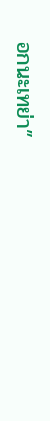อกนะเทย่า”